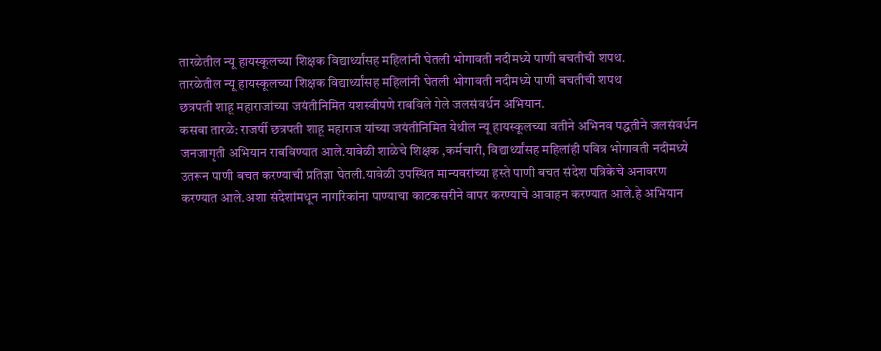तारळेतील न्यू हायस्कूलच्या शिक्षक विद्यार्थ्यांसह महिलांनी घेतली भोगावती नदीमध्ये पाणी बचतीची शपथ.
तारळेतील न्यू हायस्कूलच्या शिक्षक विद्यार्थ्यांसह महिलांनी घेतली भोगावती नदीमध्ये पाणी बचतीची शपथ
छत्रपती शाहू महाराजांच्या जयंतीनिमित यशस्वीपणे राबविले गेले जलसंवर्धन अभियान.
कसबा तारळे: राजर्षी छत्रपती शाहू महाराज यांच्या जयंतीनिमित येथील न्यू हायस्कूलच्या वतीने अभिनव पद्धतीने जलसंवर्धन जनजागृती अभियान राबविण्यात आले.यावेळी शाळेचे शिक्षक ,कर्मचारी, विद्यार्थ्यांसह महिलांही पवित्र भोगावती नदीमध्ये उतरून पाणी बचत करण्याची प्रतिज्ञा घेतली.यावेळी उपस्थित मान्यवरांच्या हस्ते पाणी बचत संदेश पत्रिकेचे अनावरण करण्यात आले.अशा संदेशांमधून नागरिकांना पाण्याचा काटकसरीने वापर करण्याचे आवाहन करण्यात आले.हे अभियान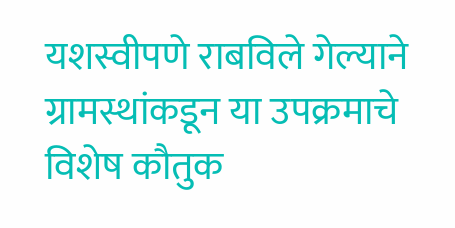यशस्वीपणे राबविले गेल्याने ग्रामस्थांकडून या उपक्रमाचे विशेष कौतुक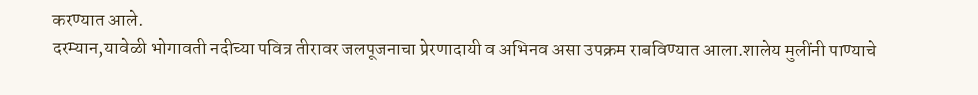करण्यात आले.
दरम्यान,यावेळी भोगावती नदीच्या पवित्र तीरावर जलपूजनाचा प्रेरणादायी व अभिनव असा उपक्रम राबविण्यात आला.शालेय मुलींनी पाण्याचे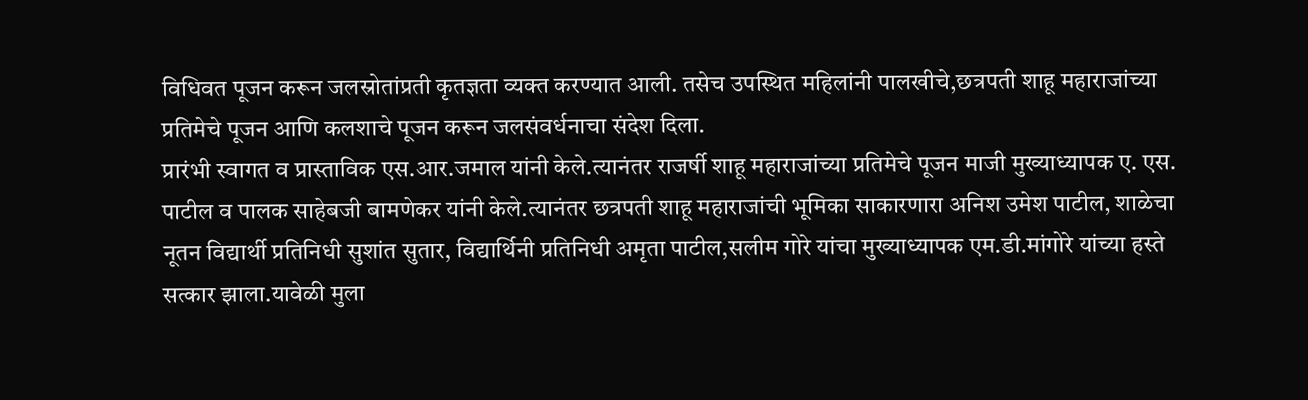विधिवत पूजन करून जलस्रोतांप्रती कृतज्ञता व्यक्त करण्यात आली. तसेच उपस्थित महिलांनी पालखीचे,छत्रपती शाहू महाराजांच्या प्रतिमेचे पूजन आणि कलशाचे पूजन करून जलसंवर्धनाचा संदेश दिला.
प्रारंभी स्वागत व प्रास्ताविक एस.आर.जमाल यांनी केले.त्यानंतर राजर्षी शाहू महाराजांच्या प्रतिमेचे पूजन माजी मुख्याध्यापक ए. एस. पाटील व पालक साहेबजी बामणेकर यांनी केले.त्यानंतर छत्रपती शाहू महाराजांची भूमिका साकारणारा अनिश उमेश पाटील, शाळेचा नूतन विद्यार्थी प्रतिनिधी सुशांत सुतार, विद्यार्थिनी प्रतिनिधी अमृता पाटील,सलीम गोरे यांचा मुख्याध्यापक एम.डी.मांगोरे यांच्या हस्ते सत्कार झाला.यावेळी मुला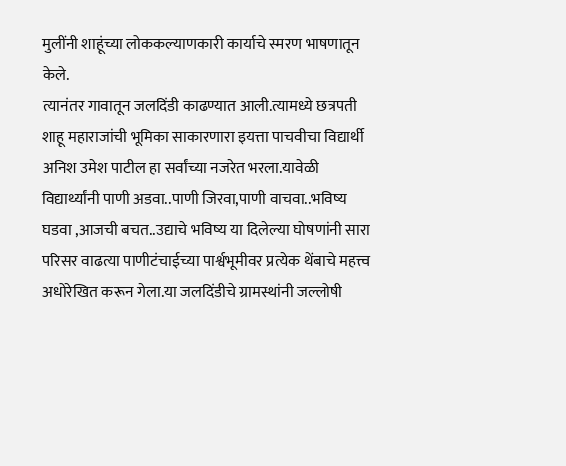मुलींनी शाहूंच्या लोककल्याणकारी कार्याचे स्मरण भाषणातून केले.
त्यानंतर गावातून जलदिंडी काढण्यात आली.त्यामध्ये छत्रपती शाहू महाराजांची भूमिका साकारणारा इयत्ता पाचवीचा विद्यार्थी अनिश उमेश पाटील हा सर्वांच्या नजरेत भरला.यावेळी विद्यार्थ्यांनी पाणी अडवा..पाणी जिरवा,पाणी वाचवा..भविष्य घडवा ,आजची बचत..उद्याचे भविष्य या दिलेल्या घोषणांनी सारा परिसर वाढत्या पाणीटंचाईच्या पार्श्वभूमीवर प्रत्येक थेंबाचे महत्त्व अधोरेखित करून गेला.या जलदिंडीचे ग्रामस्थांनी जल्लोषी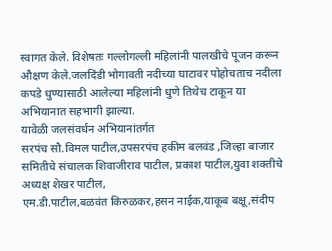स्वागत केले. विशेषतः गल्लोगल्ली महिलांनी पालखीचे पूजन करून औक्षण केले.जलदिंडी भोगावती नदीच्या घाटावर पोहोचताच नदीला कपडे धुण्यासाठी आलेल्या महिलांनी धुणे तिथेच टाकून या अभियानात सहभागी झाल्या.
यावेळी जलसंवर्धन अभियानांतर्गत
सरपंच सौ.विमल पाटील,उपसरपंच हकीम बलवंड ,जिल्हा बाजार समितीचे संचालक शिवाजीराव पाटील, प्रकाश पाटील,युवा शक्तीचे अध्यक्ष शेखर पाटील,
एम.डी.पाटील,बळवंत किरुळकर,हसन नाईक,याकूब बक्षू,संदीप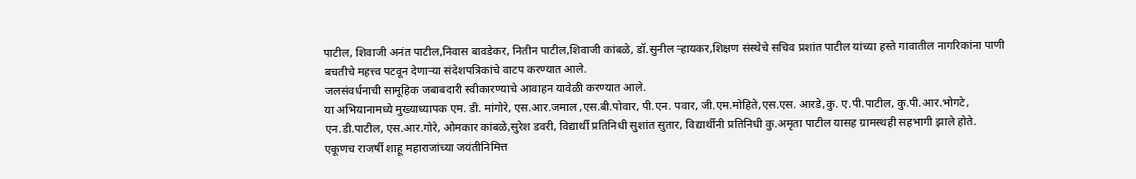पाटील, शिवाजी अनंत पाटील,निवास बावडेकर, नितीन पाटील,शिवाजी कांबळे, डॉ.सुनील ऱ्हायकर,शिक्षण संस्थेचे सचिव प्रशांत पाटील यांच्या हस्ते गावातील नागरिकांना पाणी बचतीचे महत्त्व पटवून देणाऱ्या संदेशपत्रिकांचे वाटप करण्यात आले.
जलसंवर्धनाची सामूहिक जबाबदारी स्वीकारण्याचे आवाहन यावेळी करण्यात आले.
या अभियानामध्ये मुख्याध्यापक एम. डी. मांगोरे, एस.आर.जमाल ,एस.बी.पोवार, पी.एन. पवार, जी.एम.मोहिते,एस.एस. आरडे,कु. ए.पी.पाटील, कु.पी.आर.भोगटे,
एन.डी.पाटील, एस.आर.गोरे, ओमकार कांबळे,सुरेश डवरी, विद्यार्थी प्रतिनिधी सुशांत सुतार, विद्यार्थीनी प्रतिनिधी कु.अमृता पाटील यासह ग्रामस्थही सहभागी झाले होते.
एकूणच राजर्षी शाहू महाराजांच्या जयंतीनिमित्त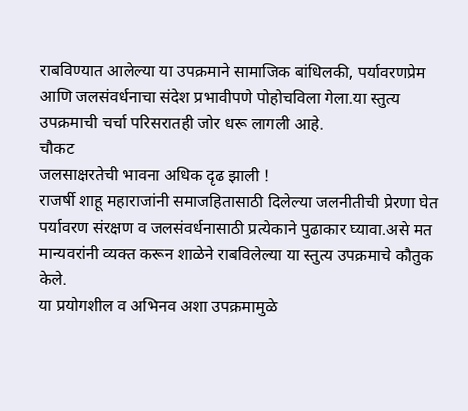राबविण्यात आलेल्या या उपक्रमाने सामाजिक बांधिलकी, पर्यावरणप्रेम आणि जलसंवर्धनाचा संदेश प्रभावीपणे पोहोचविला गेला.या स्तुत्य उपक्रमाची चर्चा परिसरातही जोर धरू लागली आहे.
चौकट
जलसाक्षरतेची भावना अधिक दृढ झाली !
राजर्षी शाहू महाराजांनी समाजहितासाठी दिलेल्या जलनीतीची प्रेरणा घेत पर्यावरण संरक्षण व जलसंवर्धनासाठी प्रत्येकाने पुढाकार घ्यावा.असे मत मान्यवरांनी व्यक्त करून शाळेने राबविलेल्या या स्तुत्य उपक्रमाचे कौतुक केले.
या प्रयोगशील व अभिनव अशा उपक्रमामुळे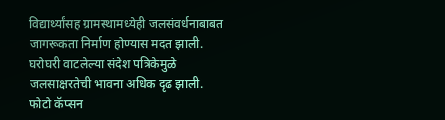विद्यार्थ्यांसह ग्रामस्थामध्येही जलसंवर्धनाबाबत जागरूकता निर्माण होण्यास मदत झाली. घरोघरी वाटलेल्या संदेश पत्रिकेमुळे जलसाक्षरतेची भावना अधिक दृढ झाली.
फोटो कॅप्सन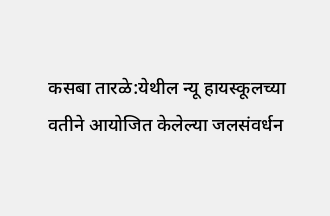कसबा तारळे:येथील न्यू हायस्कूलच्या वतीने आयोजित केलेल्या जलसंवर्धन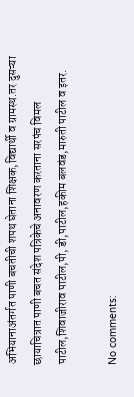अभियानाअंतर्गत पाणी बचतीची शपथ घेताना शिक्षक,विद्यार्थी व ग्रामस्थ.तर दुसऱ्या छायाचित्रात पाणी बचत संदेश पत्रिकेचे अनावरण करताना सरपंच विमल पाटील,शिवाजीराव पाटील,पी, डी,पाटील,हकीम बलवंड,मारुती पाटील व इतर.

No comments: